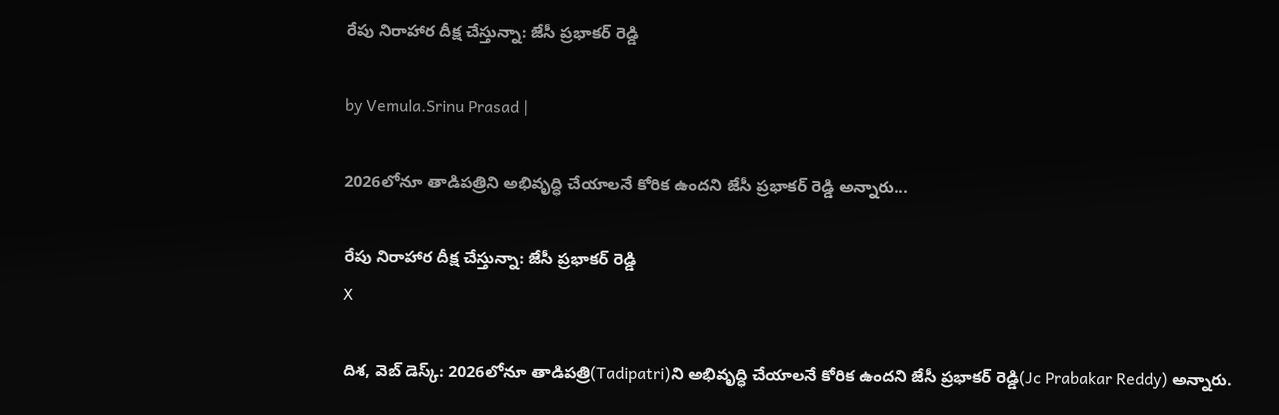రేపు నిరాహార దీక్ష చేస్తున్నా: జేసీ ప్రభాకర్ రెడ్డి

by Vemula.Srinu Prasad |

2026లోనూ తాడిపత్రిని అభివృద్ధి చేయాలనే కోరిక ఉందని జేసీ ప్రభాకర్ రెడ్డి అన్నారు...

రేపు నిరాహార దీక్ష చేస్తున్నా: జేసీ ప్రభాకర్ రెడ్డి
X

దిశ, వెబ్ డెస్క్: 2026లోనూ తాడిపత్రి(Tadipatri)ని అభివృద్ధి చేయాలనే కోరిక ఉందని జేసీ ప్రభాకర్ రెడ్డి(Jc Prabakar Reddy) అన్నారు.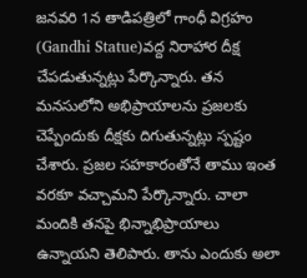జనవరి 1న తాడిపత్రిలో గాంధీ విగ్రహం (Gandhi Statue)వద్ద నిరాహార దీక్ష చేపడుతున్నట్లు పేర్కొన్నారు. తన మనసులోని అభిప్రాయాలను ప్రజలకు చెప్పేందుకు దీక్షకు దిగుతున్నట్లు స్పష్టం చేశారు. ప్రజల సహకారంతోనే తాము ఇంత వరకూ వచ్చామని పేర్కొన్నారు. చాలా మందికి తనపై భిన్నాభిప్రాయాలు ఉన్నాయని తెలిపారు. తాను ఎందుకు అలా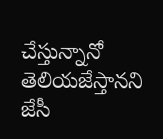చేస్తున్నానో తెలియజేస్తానని జేసీ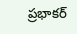ప్రభాకర్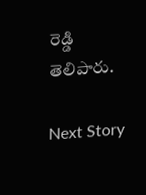రెడ్డి తెలిపారు.

Next Story